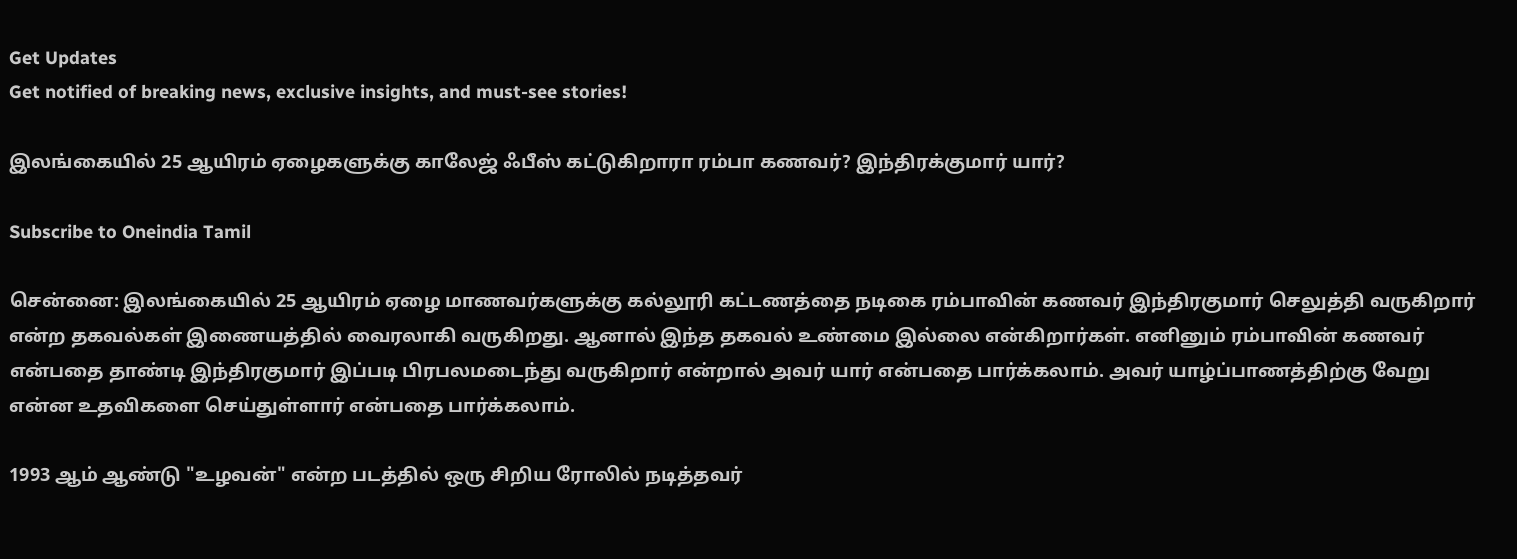Get Updates
Get notified of breaking news, exclusive insights, and must-see stories!

இலங்கையில் 25 ஆயிரம் ஏழைகளுக்கு காலேஜ் ஃபீஸ் கட்டுகிறாரா ரம்பா கணவர்? இந்திரக்குமார் யார்?

Subscribe to Oneindia Tamil

சென்னை: இலங்கையில் 25 ஆயிரம் ஏழை மாணவர்களுக்கு கல்லூரி கட்டணத்தை நடிகை ரம்பாவின் கணவர் இந்திரகுமார் செலுத்தி வருகிறார் என்ற தகவல்கள் இணையத்தில் வைரலாகி வருகிறது. ஆனால் இந்த தகவல் உண்மை இல்லை என்கிறார்கள். எனினும் ரம்பாவின் கணவர் என்பதை தாண்டி இந்திரகுமார் இப்படி பிரபலமடைந்து வருகிறார் என்றால் அவர் யார் என்பதை பார்க்கலாம். அவர் யாழ்ப்பாணத்திற்கு வேறு என்ன உதவிகளை செய்துள்ளார் என்பதை பார்க்கலாம்.

1993 ஆம் ஆண்டு "உழவன்" என்ற படத்தில் ஒரு சிறிய ரோலில் நடித்தவர்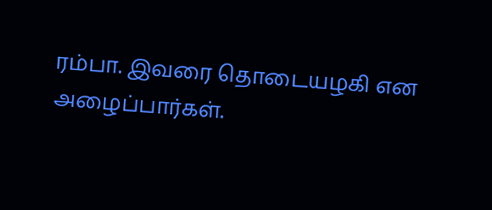ரம்பா. இவரை தொடையழகி என அழைப்பார்கள்.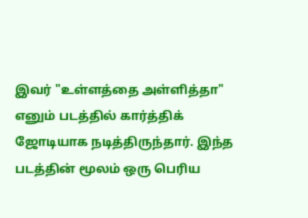இவர் "உள்ளத்தை அள்ளித்தா" எனும் படத்தில் கார்த்திக் ஜோடியாக நடித்திருந்தார். இந்த படத்தின் மூலம் ஒரு பெரிய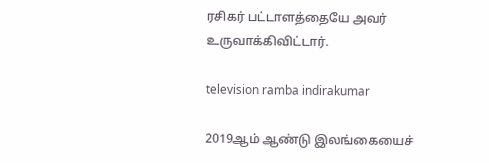ரசிகர் பட்டாளத்தையே அவர் உருவாக்கிவிட்டார்.

television ramba indirakumar

2019ஆம் ஆண்டு இலங்கையைச்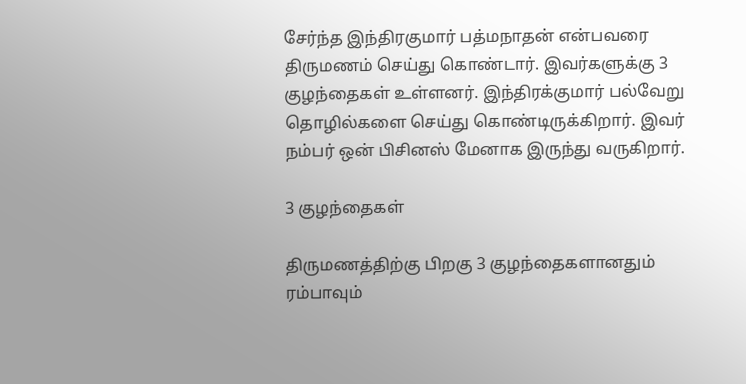சேர்ந்த இந்திரகுமார் பத்மநாதன் என்பவரை திருமணம் செய்து கொண்டார். இவர்களுக்கு 3 குழந்தைகள் உள்ளனர். இந்திரக்குமார் பல்வேறு தொழில்களை செய்து கொண்டிருக்கிறார். இவர் நம்பர் ஒன் பிசினஸ் மேனாக இருந்து வருகிறார்.

3 குழந்தைகள்

திருமணத்திற்கு பிறகு 3 குழந்தைகளானதும் ரம்பாவும்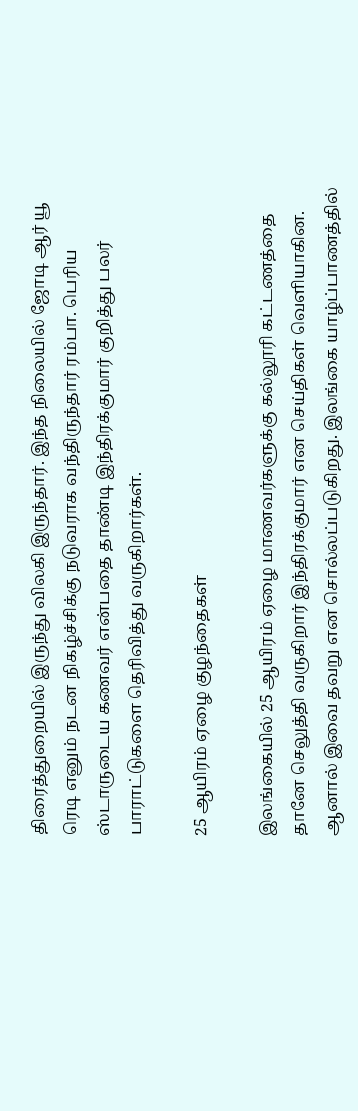திரைத்துறையில் இருந்து விலகி இருந்தார். இந்த நிலையில் ஜோடி ஆர் யூ ரெடி எனும் நடன நிகழ்ச்சிக்கு நடுவராக வந்திருந்தார் ரம்பா. பெரிய ஸ்டாருடைய கணவர் என்பதை தாண்டி இந்திரக்குமார் குறித்து பலர் பாராட்டுகளை தெரிவித்து வருகிறார்கள்.

25 ஆயிரம் ஏழை குழந்தைகள்

இலங்கையில் 25 ஆயிரம் ஏழை மாணவர்களுக்கு கல்லூரி கட்டணத்தை தானே செலுத்தி வருகிறார் இந்திரக்குமார் என செய்திகள் வெளியாகின. ஆனால் இவை தவறு என சொல்லப்படுகிறது. இலங்கை யாழ்ப்பாணத்தில்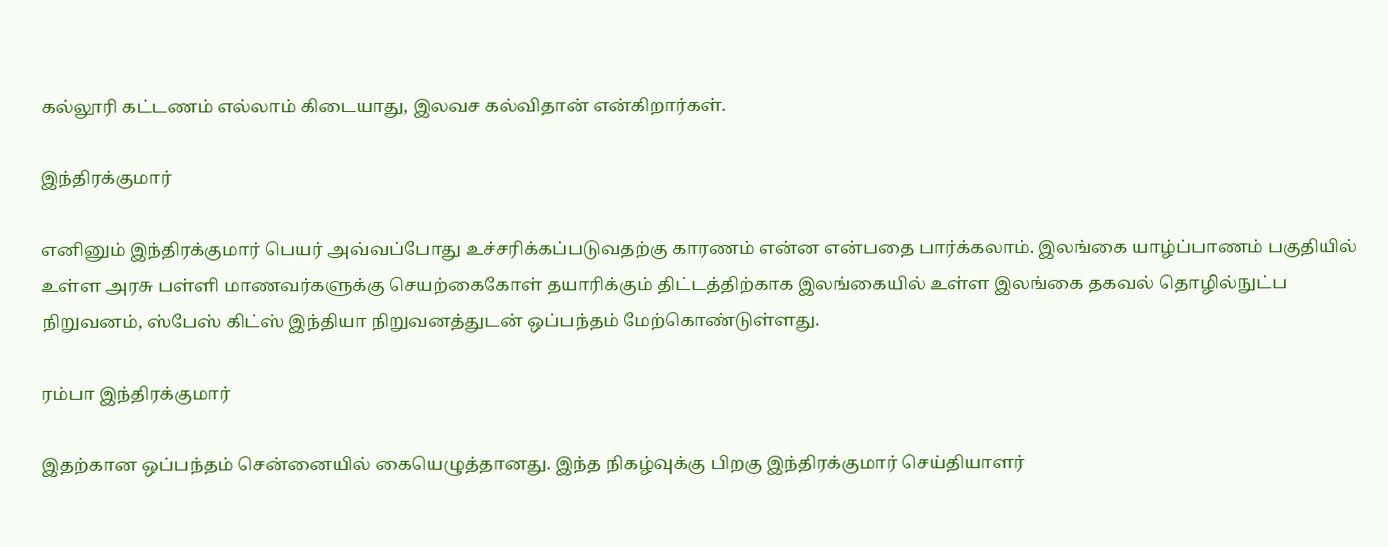கல்லூரி கட்டணம் எல்லாம் கிடையாது, இலவச கல்விதான் என்கிறார்கள்.

இந்திரக்குமார்

எனினும் இந்திரக்குமார் பெயர் அவ்வப்போது உச்சரிக்கப்படுவதற்கு காரணம் என்ன என்பதை பார்க்கலாம். இலங்கை யாழ்ப்பாணம் பகுதியில் உள்ள அரசு பள்ளி மாணவர்களுக்கு செயற்கைகோள் தயாரிக்கும் திட்டத்திற்காக இலங்கையில் உள்ள இலங்கை தகவல் தொழில்நுட்ப நிறுவனம், ஸ்பேஸ் கிட்ஸ் இந்தியா நிறுவனத்துடன் ஒப்பந்தம் மேற்கொண்டுள்ளது.

ரம்பா இந்திரக்குமார்

இதற்கான ஒப்பந்தம் சென்னையில் கையெழுத்தானது. இந்த நிகழ்வுக்கு பிறகு இந்திரக்குமார் செய்தியாளர்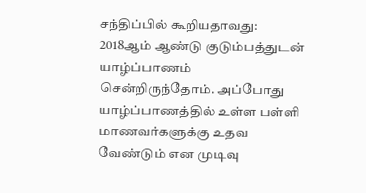சந்திப்பில் கூறியதாவது: 2018ஆம் ஆண்டு குடும்பத்துடன் யாழ்ப்பாணம் சென்றிருந்தோம். அப்போது யாழ்ப்பாணத்தில் உள்ள பள்ளி மாணவர்களுக்கு உதவ வேண்டும் என முடிவு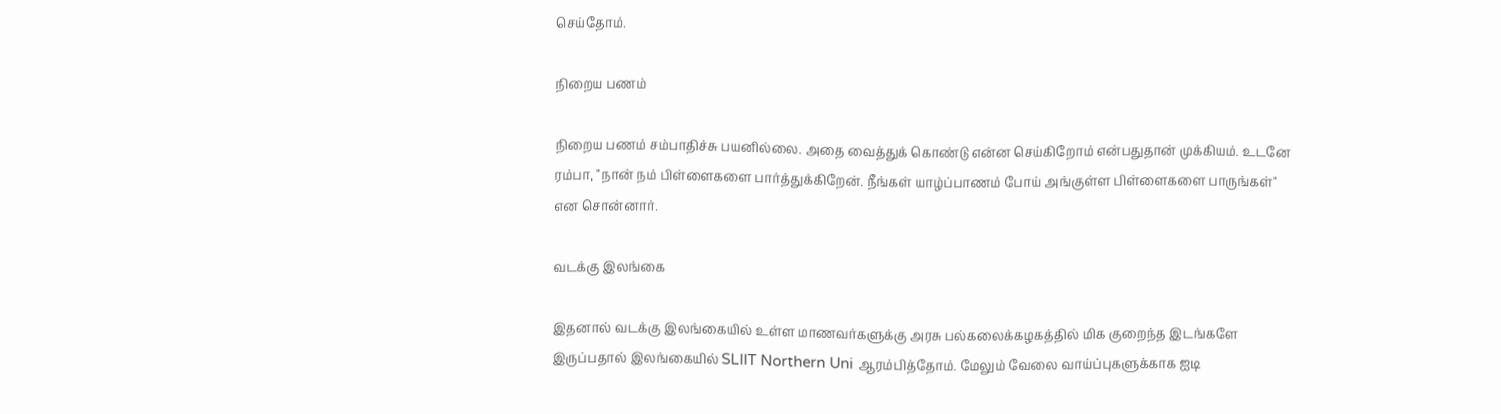செய்தோம்.

நிறைய பணம்

நிறைய பணம் சம்பாதிச்சு பயனில்லை. அதை வைத்துக் கொண்டு என்ன செய்கிறோம் என்பதுதான் முக்கியம். உடனே ரம்பா, "நான் நம் பிள்ளைகளை பார்த்துக்கிறேன். நீங்கள் யாழ்ப்பாணம் போய் அங்குள்ள பிள்ளைகளை பாருங்கள்" என சொன்னார்.

வடக்கு இலங்கை

இதனால் வடக்கு இலங்கையில் உள்ள மாணவர்களுக்கு அரசு பல்கலைக்கழகத்தில் மிக குறைந்த இடங்களே இருப்பதால் இலங்கையில் SLIIT Northern Uni ஆரம்பித்தோம். மேலும் வேலை வாய்ப்புகளுக்காக ஐடி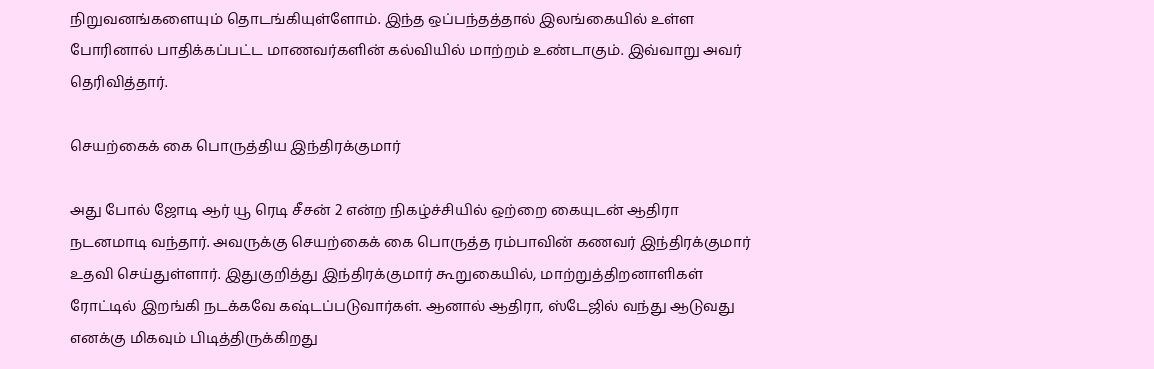நிறுவனங்களையும் தொடங்கியுள்ளோம். இந்த ஒப்பந்தத்தால் இலங்கையில் உள்ள போரினால் பாதிக்கப்பட்ட மாணவர்களின் கல்வியில் மாற்றம் உண்டாகும். இவ்வாறு அவர் தெரிவித்தார்.

செயற்கைக் கை பொருத்திய இந்திரக்குமார்

அது போல் ஜோடி ஆர் யூ ரெடி சீசன் 2 என்ற நிகழ்ச்சியில் ஒற்றை கையுடன் ஆதிரா நடனமாடி வந்தார். அவருக்கு செயற்கைக் கை பொருத்த ரம்பாவின் கணவர் இந்திரக்குமார் உதவி செய்துள்ளார். இதுகுறித்து இந்திரக்குமார் கூறுகையில், மாற்றுத்திறனாளிகள் ரோட்டில் இறங்கி நடக்கவே கஷ்டப்படுவார்கள். ஆனால் ஆதிரா, ஸ்டேஜில் வந்து ஆடுவது எனக்கு மிகவும் பிடித்திருக்கிறது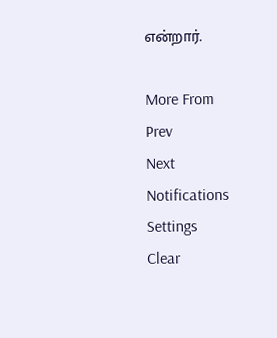என்றார்.

More From
Prev
Next
Notifications
Settings
Clear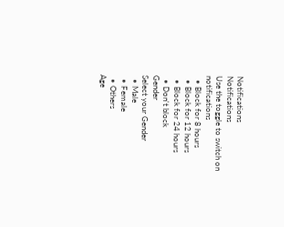Notifications
Notifications
Use the toggle to switch on notifications
  • Block for 8 hours
  • Block for 12 hours
  • Block for 24 hours
  • Don't block
Gender
Select your Gender
  • Male
  • Female
  • Others
Age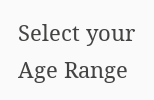Select your Age Range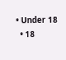• Under 18
  • 18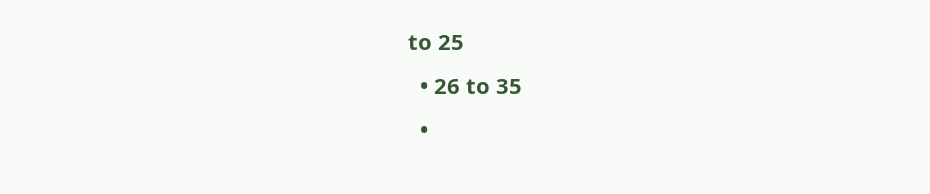to 25
  • 26 to 35
  •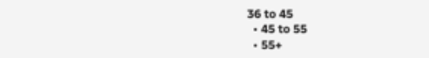36 to 45
  • 45 to 55
  • 55+